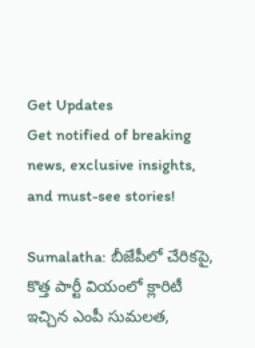Get Updates
Get notified of breaking news, exclusive insights, and must-see stories!

Sumalatha: బీజేపీలో చేరికపై, కొత్త పార్టీ వియంలో క్లారిటీ ఇచ్చిన ఎంపీ సుమలత,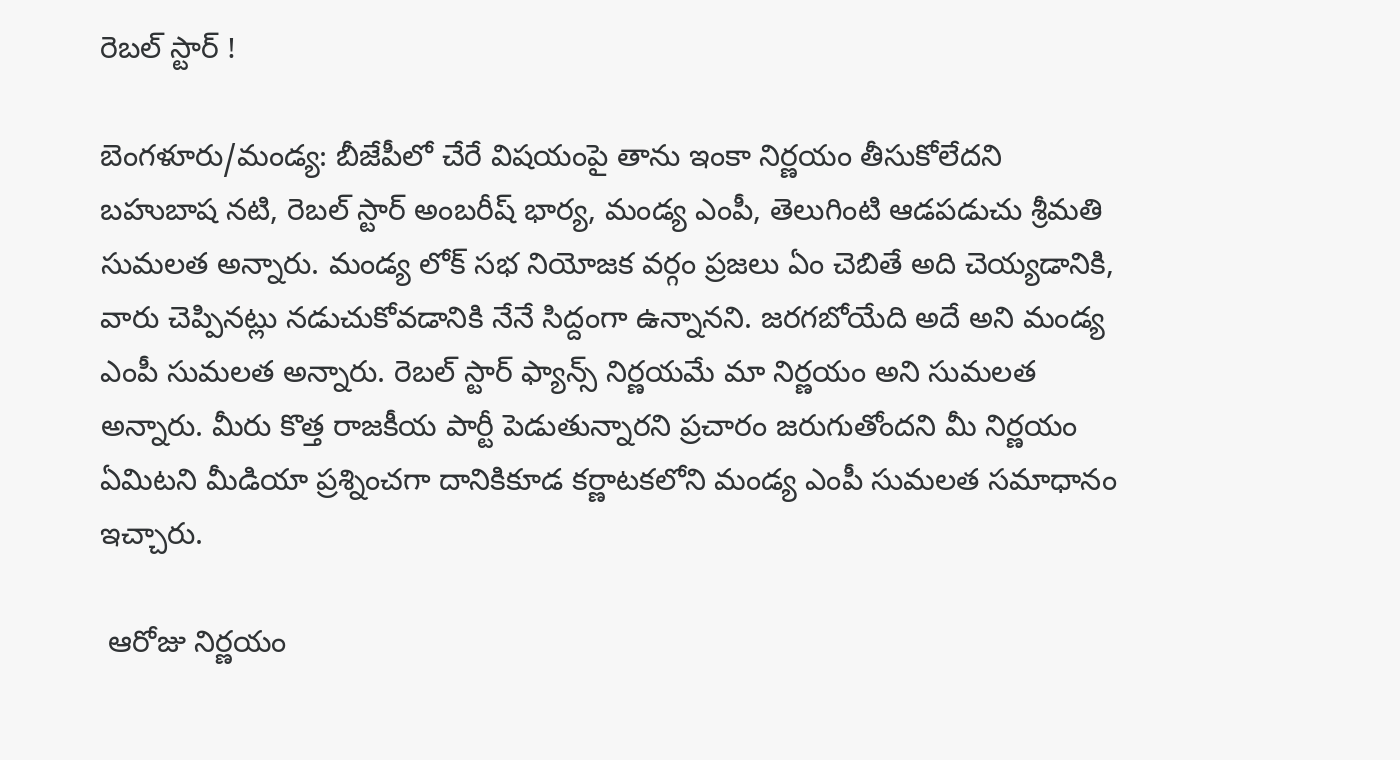రెబల్ స్టార్ !

బెంగళూరు/మండ్య: బీజేపీలో చేరే విషయంపై తాను ఇంకా నిర్ణయం తీసుకోలేదని బహుబాష నటి, రెబల్ స్టార్ అంబరీష్ భార్య, మండ్య ఎంపీ, తెలుగింటి ఆడపడుచు శ్రీమతి సుమలత అన్నారు. మండ్య లోక్ సభ నియోజక వర్గం ప్రజలు ఏం చెబితే అది చెయ్యడానికి, వారు చెప్పినట్లు నడుచుకోవడానికి నేనే సిద్దంగా ఉన్నానని. జరగబోయేది అదే అని మండ్య ఎంపీ సుమలత అన్నారు. రెబల్ స్టార్ ఫ్యాన్స్ నిర్ణయమే మా నిర్ణయం అని సుమలత అన్నారు. మీరు కొత్త రాజకీయ పార్టీ పెడుతున్నారని ప్రచారం జరుగుతోందని మీ నిర్ణయం ఏమిటని మీడియా ప్రశ్నించగా దానికికూడ కర్ణాటకలోని మండ్య ఎంపీ సుమలత సమాధానం ఇచ్చారు.

 ఆరోజు నిర్ణయం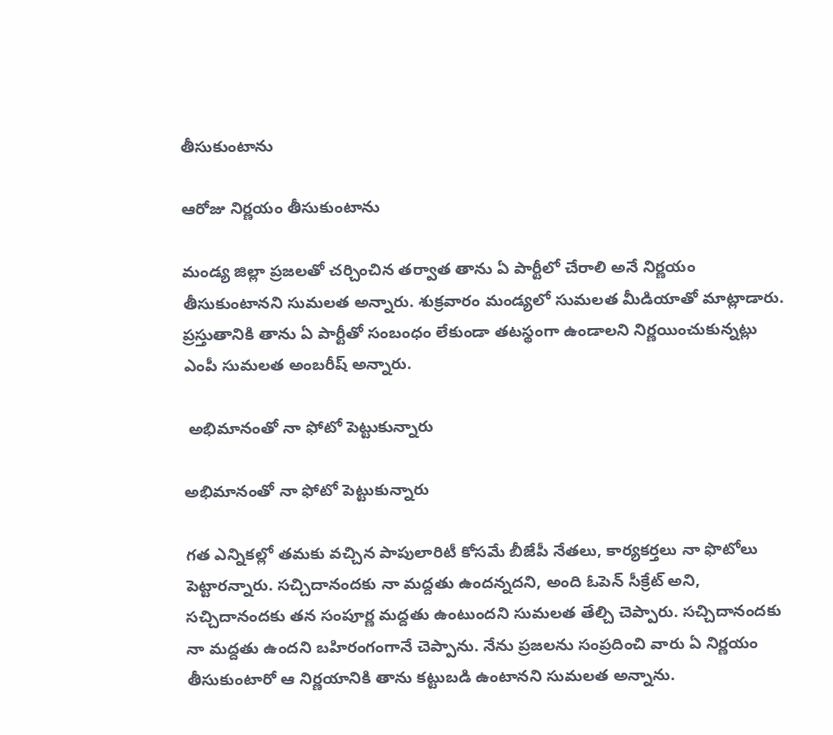తీసుకుంటాను

ఆరోజు నిర్ణయం తీసుకుంటాను

మండ్య జిల్లా ప్రజలతో చర్చించిన తర్వాత తాను ఏ పార్టీలో చేరాలి అనే నిర్ణయం తీసుకుంటానని సుమలత అన్నారు. శుక్రవారం మండ్యలో సుమలత మీడియాతో మాట్లాడారు. ప్రస్తుతానికి తాను ఏ పార్టీతో సంబంధం లేకుండా తటస్థంగా ఉండాలని నిర్ణయించుకున్నట్లు ఎంపీ సుమలత అంబరీష్ అన్నారు.

 అభిమానంతో నా ఫోటో పెట్టుకున్నారు

అభిమానంతో నా ఫోటో పెట్టుకున్నారు

గత ఎన్నికల్లో తమకు వచ్చిన పాపులారిటీ కోసమే బీజేపీ నేతలు, కార్యకర్తలు నా ఫొటోలు పెట్టారన్నారు. సచ్చిదానందకు నా మద్దతు ఉందన్నదని, అంది ఓపెన్ సీక్రేట్ అని, సచ్చిదానందకు తన సంపూర్ణ మద్దతు ఉంటుందని సుమలత తేల్చి చెప్పారు. సచ్చిదానందకు నా మద్దతు ఉందని బహిరంగంగానే చెప్పాను. నేను ప్రజలను సంప్రదించి వారు ఏ నిర్ణయం తీసుకుంటారో ఆ నిర్ణయానికి తాను కట్టుబడి ఉంటానని సుమలత అన్నాను.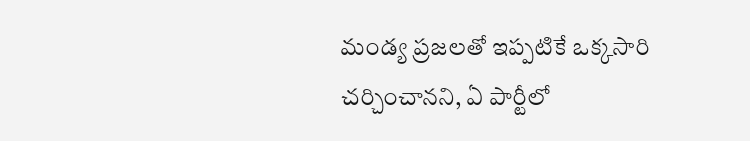మండ్య ప్రజలతో ఇప్పటికే ఒక్కసారి చర్చించానని, ఏ పార్టీలో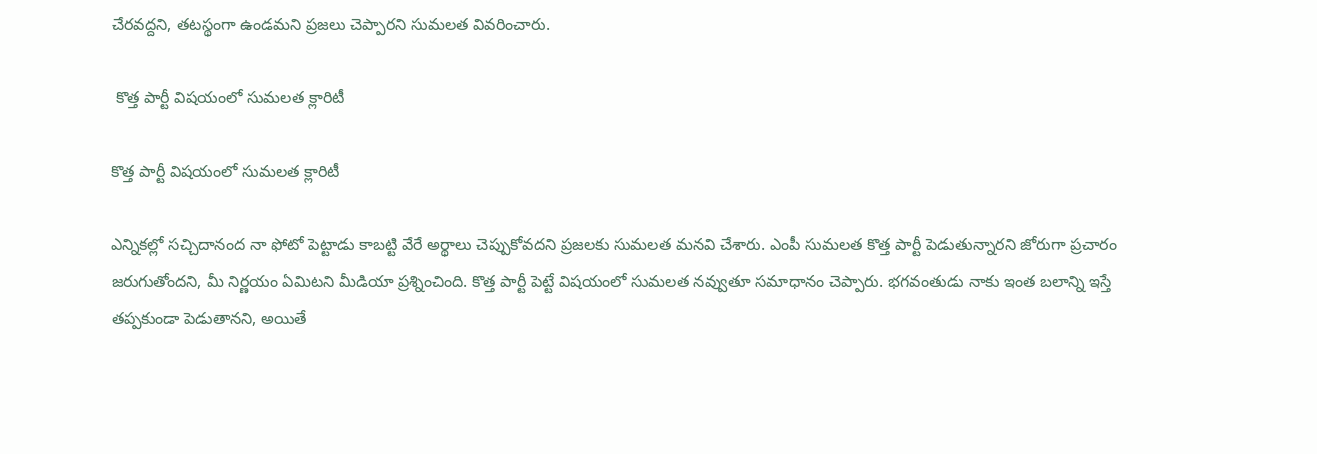చేరవద్దని, తటస్థంగా ఉండమని ప్రజలు చెప్పారని సుమలత వివరించారు.

 కొత్త పార్టీ విషయంలో సుమలత క్లారిటీ

కొత్త పార్టీ విషయంలో సుమలత క్లారిటీ

ఎన్నికల్లో సచ్చిదానంద నా ఫోటో పెట్టాడు కాబట్టి వేరే అర్థాలు చెప్పుకోవదని ప్రజలకు సుమలత మనవి చేశారు. ఎంపీ సుమలత కొత్త పార్టీ పెడుతున్నారని జోరుగా ప్రచారం జరుగుతోందని, మీ నిర్ణయం ఏమిటని మీడియా ప్రశ్నించింది. కొత్త పార్టీ పెట్టే విషయంలో సుమలత నవ్వుతూ సమాధానం చెప్పారు. భగవంతుడు నాకు ఇంత బలాన్ని ఇస్తే తప్పకుండా పెడుతానని, అయితే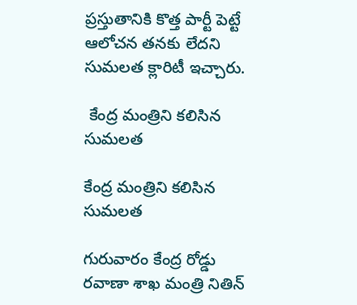ప్రస్తుతానికి కొత్త పార్టీ పెట్టే ఆలోచన తనకు లేదని సుమలత క్లారిటీ ఇచ్చారు.

 కేంద్ర మంత్రిని కలిసిన సుమలత

కేంద్ర మంత్రిని కలిసిన సుమలత

గురువారం కేంద్ర రోడ్డు రవాణా శాఖ మంత్రి నితిన్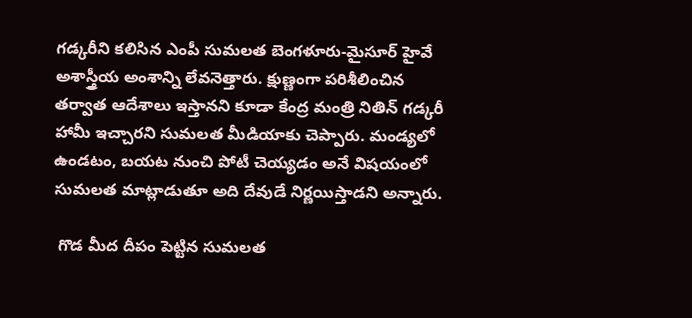గడ్కరీని కలిసిన ఎంపీ సుమలత బెంగళూరు-మైసూర్ హైవే అశాస్త్రీయ అంశాన్ని లేవనెత్తారు. క్షుణ్ణంగా పరిశీలించిన తర్వాత ఆదేశాలు ఇస్తానని కూడా కేంద్ర మంత్రి నితిన్ గడ్కరీ హామీ ఇచ్చారని సుమలత మీడియాకు చెప్పారు. మండ్యలో ఉండటం, బయట నుంచి పోటీ చెయ్యడం అనే విషయంలో సుమలత మాట్లాడుతూ అది దేవుడే నిర్ణయిస్తాడని అన్నారు.

 గొడ మీద దీపం పెట్టిన సుమలత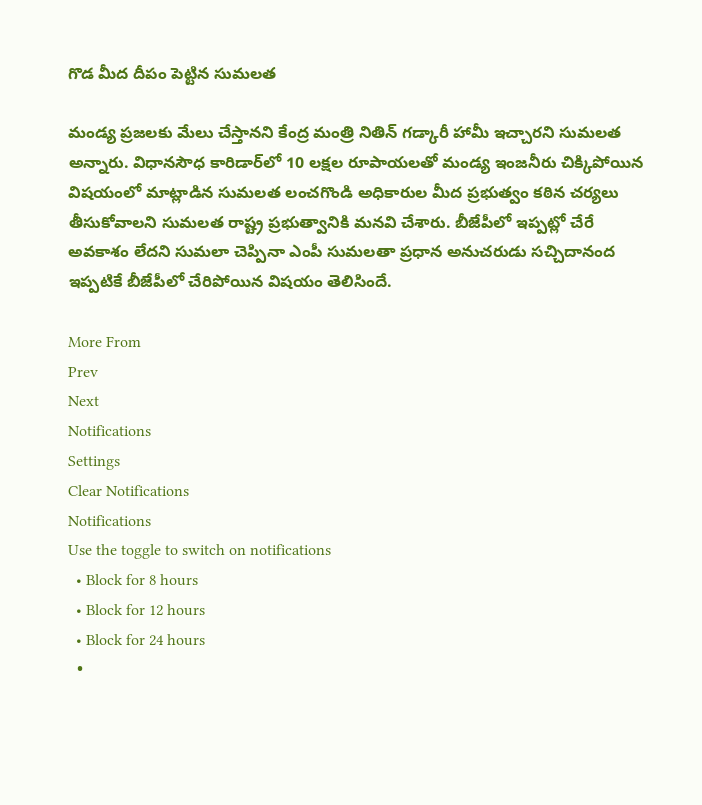గొడ మీద దీపం పెట్టిన సుమలత

మండ్య ప్రజలకు మేలు చేస్తానని కేంద్ర మంత్రి నితిన్ గడ్కారీ హామీ ఇచ్చారని సుమలత అన్నారు. విధానసౌధ కారిడార్‌లో 10 లక్షల రూపాయలతో మండ్య ఇంజనీరు చిక్కిపోయిన విషయంలో మాట్లాడిన సుమలత లంచగొండి అధికారుల మీద ప్రభుత్వం కఠిన చర్యలు తీసుకోవాలని సుమలత రాష్ట్ర ప్రభుత్వానికి మనవి చేశారు. బీజేపీలో ఇప్పట్లో చేరే అవకాశం లేదని సుమలా చెప్పినా ఎంపీ సుమలతా ప్రధాన అనుచరుడు సచ్చిదానంద ఇప్పటికే బీజేపీలో చేరిపోయిన విషయం తెలిసిందే.

More From
Prev
Next
Notifications
Settings
Clear Notifications
Notifications
Use the toggle to switch on notifications
  • Block for 8 hours
  • Block for 12 hours
  • Block for 24 hours
  •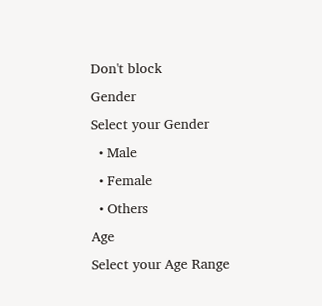Don't block
Gender
Select your Gender
  • Male
  • Female
  • Others
Age
Select your Age Range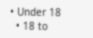• Under 18
  • 18 to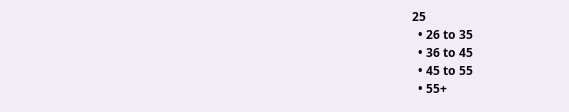25
  • 26 to 35
  • 36 to 45
  • 45 to 55
  • 55+